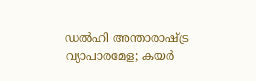ഡൽഹി അന്താരാഷ്ട്ര വ്യാപാരമേള; കയർ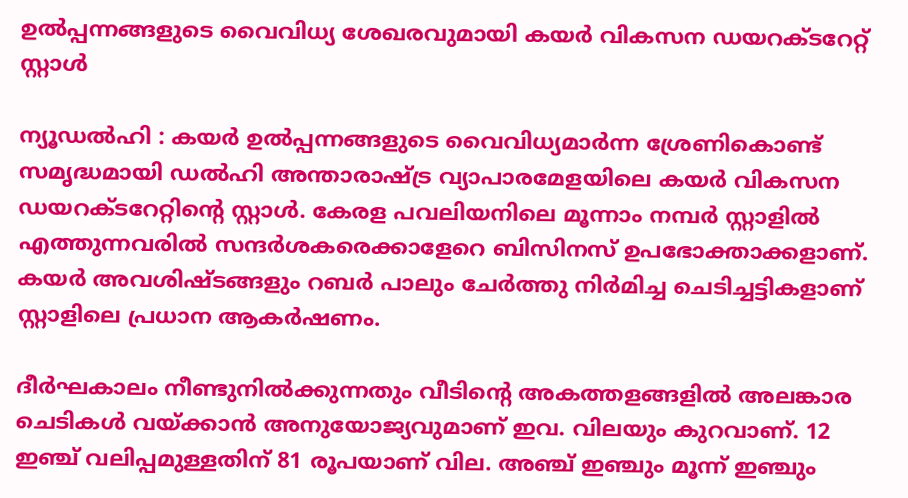ഉൽപ്പന്നങ്ങളുടെ വൈവിധ്യ ശേഖരവുമായി കയർ വികസന ഡയറക്ടറേറ്റ് സ്റ്റാൾ

ന്യൂഡൽഹി : കയർ ഉൽപ്പന്നങ്ങളുടെ വൈവിധ്യമാർന്ന ശ്രേണികൊണ്ട് സമൃദ്ധമായി ഡൽഹി അന്താരാഷ്ട്ര വ്യാപാരമേളയിലെ കയർ വികസന ഡയറക്ടറേറ്റിന്റെ സ്റ്റാൾ. കേരള പവലിയനിലെ മൂന്നാം നമ്പർ സ്റ്റാളിൽ എത്തുന്നവരിൽ സന്ദർശകരെക്കാളേറെ ബിസിനസ് ഉപഭോക്താക്കളാണ്. കയർ അവശിഷ്ടങ്ങളും റബർ പാലും ചേർത്തു നിർമിച്ച ചെടിച്ചട്ടികളാണ് സ്റ്റാളിലെ പ്രധാന ആകർഷണം.

ദീർഘകാലം നീണ്ടുനിൽക്കുന്നതും വീടിന്റെ അകത്തളങ്ങളിൽ അലങ്കാര ചെടികൾ വയ്ക്കാൻ അനുയോജ്യവുമാണ് ഇവ. വിലയും കുറവാണ്. 12 ഇഞ്ച് വലിപ്പമുള്ളതിന് 81 രൂപയാണ് വില. അഞ്ച് ഇഞ്ചും മൂന്ന് ഇഞ്ചും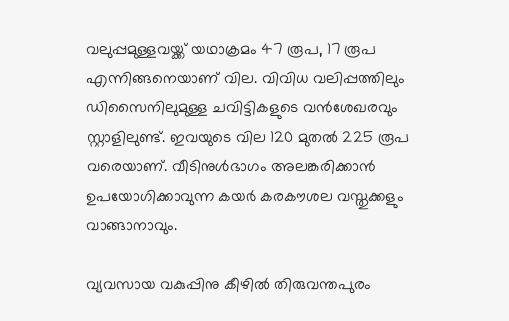വലുപ്പമുള്ളവയ്ക്ക് യഥാക്രമം 47 രൂപ, 17 രൂപ എന്നിങ്ങനെയാണ് വില. വിവിധ വലിപ്പത്തിലും ഡിസൈനിലുമുള്ള ചവിട്ടികളുടെ വൻശേഖരവും സ്റ്റാളിലുണ്ട്. ഇവയുടെ വില 120 മുതൽ 225 രൂപ വരെയാണ്. വീടിനുൾഭാഗം അലങ്കരിക്കാൻ ഉപയോഗിക്കാവുന്ന കയർ കരകൗശല വസ്തുക്കളും വാങ്ങാനാവും.

വ്യവസായ വകുപ്പിനു കീഴിൽ തിരുവന്തപുരം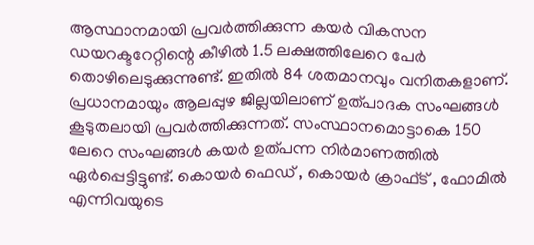ആസ്ഥാനമായി പ്രവർത്തിക്കുന്ന കയർ വികസന ഡയറക്ടറേറ്റിന്റെ കീഴിൽ 1.5 ലക്ഷത്തിലേറെ പേർ തൊഴിലെടുക്കുന്നുണ്ട്. ഇതിൽ 84 ശതമാനവും വനിതകളാണ്. പ്രധാനമായും ആലപ്പുഴ ജില്ലയിലാണ് ഉത്പാദക സംഘങ്ങൾ കൂടുതലായി പ്രവർത്തിക്കുന്നത്. സംസ്ഥാനമൊട്ടാകെ 150 ലേറെ സംഘങ്ങൾ കയർ ഉത്പന്ന നിർമാണത്തിൽ ഏർപ്പെട്ടിട്ടുണ്ട്. കൊയർ ഫെഡ് , കൊയർ ക്രാഫ്ട് , ഫോമിൽ എന്നിവയുടെ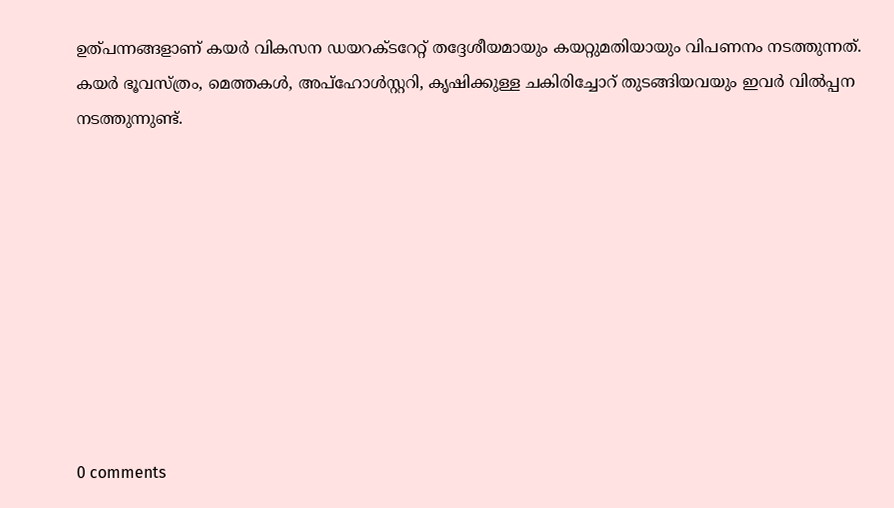ഉത്പന്നങ്ങളാണ് കയർ വികസന ഡയറക്ടറേറ്റ് തദ്ദേശീയമായും കയറ്റുമതിയായും വിപണനം നടത്തുന്നത്. കയർ ഭൂവസ്ത്രം, മെത്തകൾ, അപ്ഹോൾസ്റ്ററി, കൃഷിക്കുള്ള ചകിരിച്ചോറ് തുടങ്ങിയവയും ഇവർ വിൽപ്പന നടത്തുന്നുണ്ട്.









0 comments